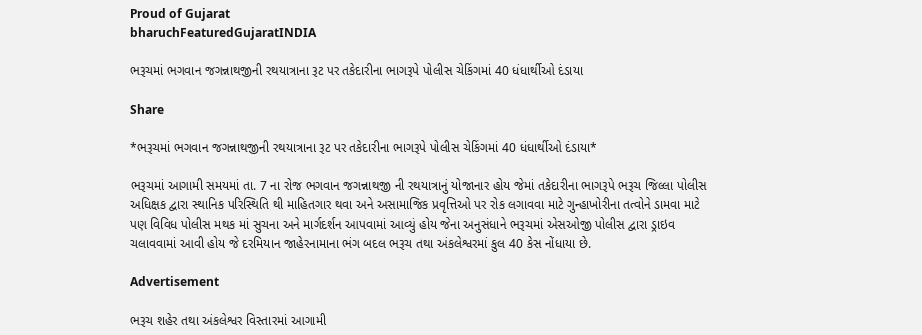Proud of Gujarat
bharuchFeaturedGujaratINDIA

ભરૂચમાં ભગવાન જગન્નાથજીની રથયાત્રાના રૂટ પર તકેદારીના ભાગરૂપે પોલીસ ચેકિંગમાં 40 ધંધાર્થીઓ દંડાયા

Share

*ભરૂચમાં ભગવાન જગન્નાથજીની રથયાત્રાના રૂટ પર તકેદારીના ભાગરૂપે પોલીસ ચેકિંગમાં 40 ધંધાર્થીઓ દંડાયા*

ભરૂચમાં આગામી સમયમાં તા. 7 ના રોજ ભગવાન જગન્નાથજી ની રથયાત્રાનું યોજાનાર હોય જેમાં તકેદારીના ભાગરૂપે ભરૂચ જિલ્લા પોલીસ અધિક્ષક દ્વારા સ્થાનિક પરિસ્થિતિ થી માહિતગાર થવા અને અસામાજિક પ્રવૃત્તિઓ પર રોક લગાવવા માટે ગુન્હાખોરીના તત્વોને ડામવા માટે પણ વિવિધ પોલીસ મથક માં સુચના અને માર્ગદર્શન આપવામાં આવ્યું હોય જેના અનુસંધાને ભરૂચમાં એસઓજી પોલીસ દ્વારા ડ્રાઇવ ચલાવવામાં આવી હોય જે દરમિયાન જાહેરનામાના ભંગ બદલ ભરૂચ તથા અંકલેશ્વરમાં કુલ 40 કેસ નોંધાયા છે.

Advertisement

ભરૂચ શહેર તથા અંકલેશ્વર વિસ્તારમાં આગામી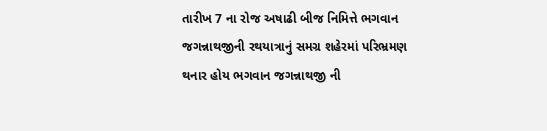તારીખ 7 ના રોજ અષાઢી બીજ નિમિત્તે ભગવાન જગન્નાથજીની રથયાત્રાનું સમગ્ર શહેરમાં પરિભ્રમણ થનાર હોય ભગવાન જગન્નાથજી ની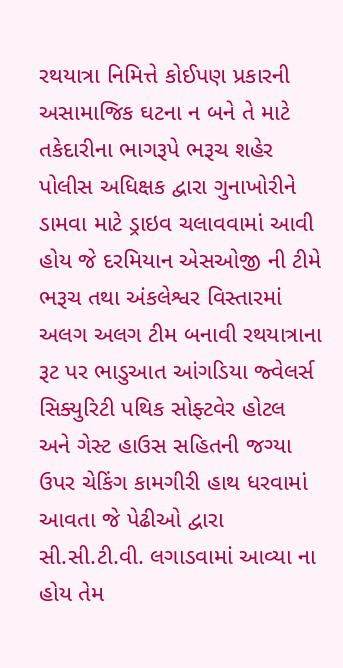રથયાત્રા નિમિત્તે કોઈપણ પ્રકારની અસામાજિક ઘટના ન બને તે માટે તકેદારીના ભાગરૂપે ભરૂચ શહેર પોલીસ અધિક્ષક દ્વારા ગુનાખોરીને ડામવા માટે ડ્રાઇવ ચલાવવામાં આવી હોય જે દરમિયાન એસઓજી ની ટીમે ભરૂચ તથા અંકલેશ્વર વિસ્તારમાં અલગ અલગ ટીમ બનાવી રથયાત્રાના રૂટ પર ભાડુઆત આંગડિયા જ્વેલર્સ સિક્યુરિટી પથિક સોફ્ટવેર હોટલ અને ગેસ્ટ હાઉસ સહિતની જગ્યા ઉપર ચેકિંગ કામગીરી હાથ ધરવામાં આવતા જે પેઢીઓ દ્વારા સી.સી.ટી.વી. લગાડવામાં આવ્યા ના હોય તેમ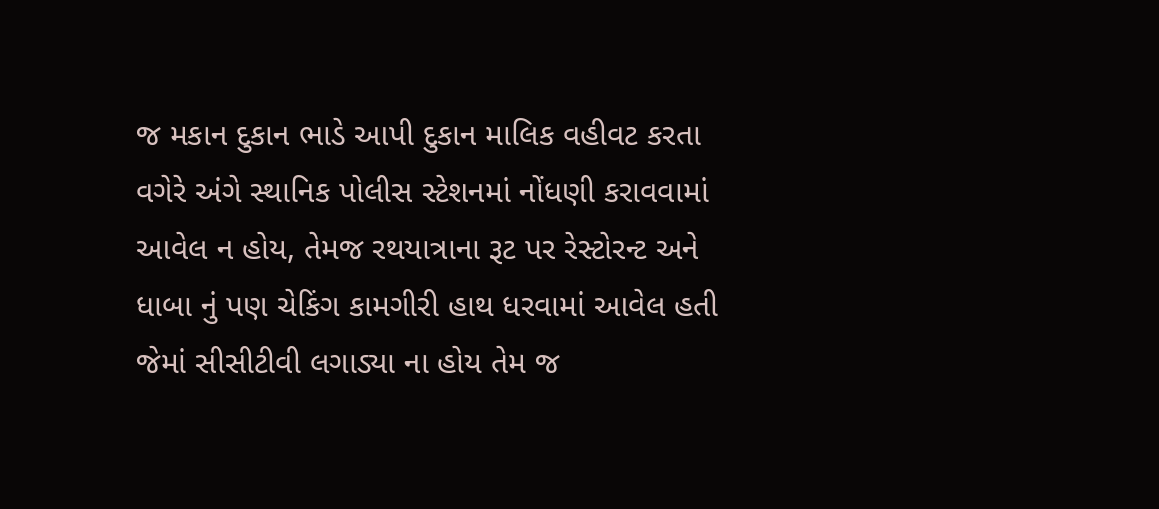જ મકાન દુકાન ભાડે આપી દુકાન માલિક વહીવટ કરતા વગેરે અંગે સ્થાનિક પોલીસ સ્ટેશનમાં નોંધણી કરાવવામાં આવેલ ન હોય, તેમજ રથયાત્રાના રૂટ પર રેસ્ટોરન્ટ અને ધાબા નું પણ ચેકિંગ કામગીરી હાથ ધરવામાં આવેલ હતી જેમાં સીસીટીવી લગાડ્યા ના હોય તેમ જ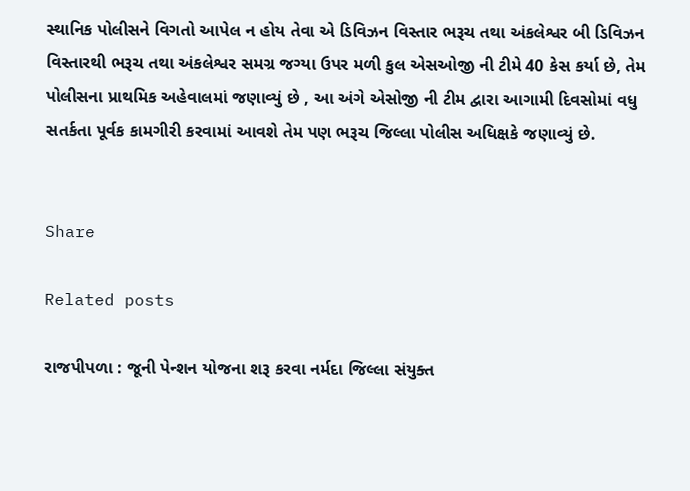સ્થાનિક પોલીસને વિગતો આપેલ ન હોય તેવા એ ડિવિઝન વિસ્તાર ભરૂચ તથા અંકલેશ્વર બી ડિવિઝન વિસ્તારથી ભરૂચ તથા અંકલેશ્વર સમગ્ર જગ્યા ઉપર મળી કુલ એસઓજી ની ટીમે 40 કેસ કર્યા છે, તેમ પોલીસના પ્રાથમિક અહેવાલમાં જણાવ્યું છે , આ અંગે એસોજી ની ટીમ દ્વારા આગામી દિવસોમાં વધુ સતર્કતા પૂર્વક કામગીરી કરવામાં આવશે તેમ પણ ભરૂચ જિલ્લા પોલીસ અધિક્ષકે જણાવ્યું છે.


Share

Related posts

રાજપીપળા : જૂની પેન્શન યોજના શરૂ કરવા નર્મદા જિલ્લા સંયુક્ત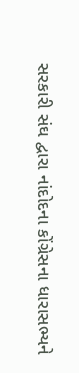સરકારી સંઘ દ્વારા નાંદોદના કોંગ્રેસના ધારાસભ્યને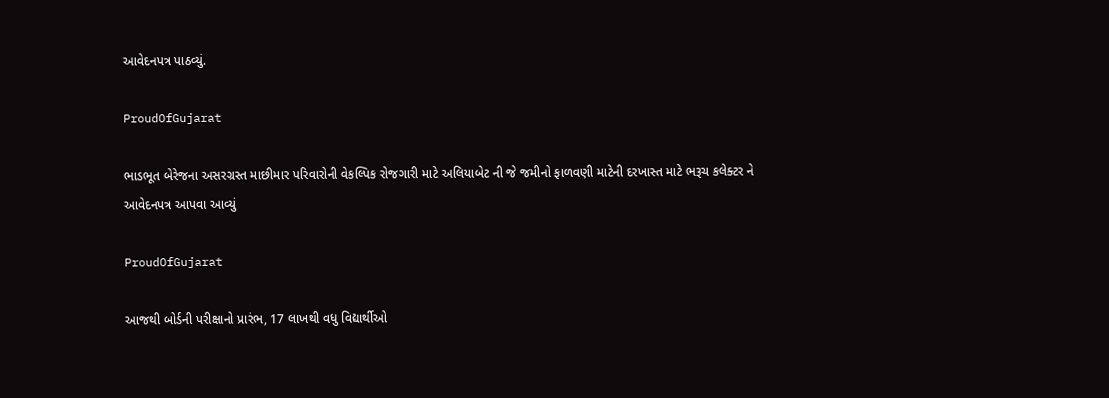આવેદનપત્ર પાઠવ્યું.

ProudOfGujarat

ભાડભૂત બેરેજના અસરગ્રસ્ત માછીમાર પરિવારોની વેકલ્પિક રોજગારી માટે અલિયાબેટ ની જે જમીનો ફાળવણી માટેની દરખાસ્ત માટે ભરૂચ કલેક્ટર ને આવેદનપત્ર આપવા આવ્યું

ProudOfGujarat

આજથી બોર્ડની પરીક્ષાનો પ્રારંભ, 17 લાખથી વધુ વિદ્યાર્થીઓ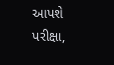આપશે પરીક્ષા,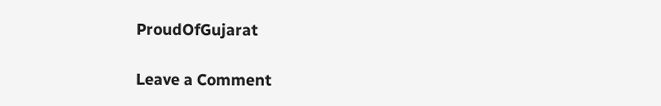ProudOfGujarat

Leave a Comment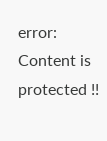error: Content is protected !!